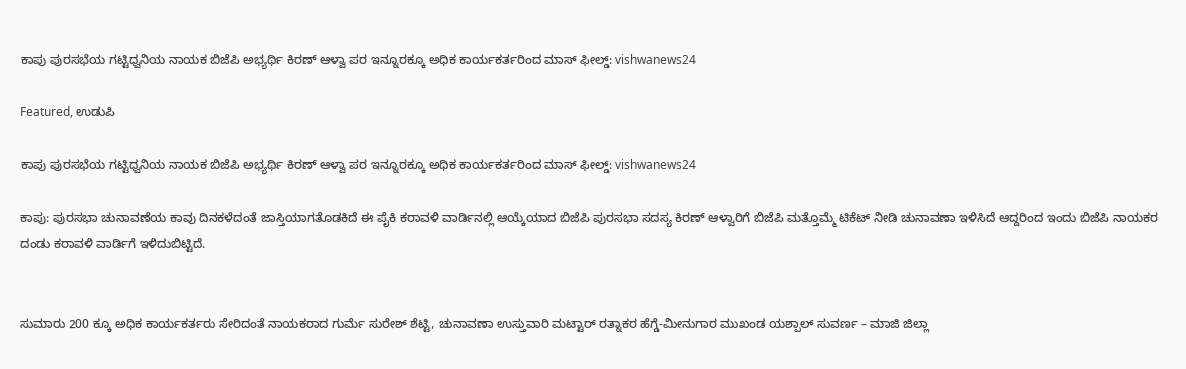ಕಾಪು ಪುರಸಭೆಯ ಗಟ್ಟಿಧ್ವನಿಯ ನಾಯಕ ಬಿಜೆಪಿ ಅಭ್ಯರ್ಥಿ ಕಿರಣ್ ಆಳ್ವಾ ಪರ ಇನ್ನೂರಕ್ಕೂ ಅಧಿಕ ಕಾರ್ಯಕರ್ತರಿಂದ ಮಾಸ್ ಫೀಲ್ಡ್: vishwanews24

Featured, ಉಡುಪಿ

ಕಾಪು ಪುರಸಭೆಯ ಗಟ್ಟಿಧ್ವನಿಯ ನಾಯಕ ಬಿಜೆಪಿ ಅಭ್ಯರ್ಥಿ ಕಿರಣ್ ಆಳ್ವಾ ಪರ ಇನ್ನೂರಕ್ಕೂ ಅಧಿಕ ಕಾರ್ಯಕರ್ತರಿಂದ ಮಾಸ್ ಫೀಲ್ಡ್: vishwanews24

ಕಾಪು: ಪುರಸಭಾ ಚುನಾವಣೆಯ ಕಾವು ದಿನಕಳೆದಂತೆ ಜಾಸ್ತಿಯಾಗತೊಡಕಿದೆ ಈ ಪೈಕಿ ಕರಾವಳಿ ವಾರ್ಡಿನಲ್ಲಿ ಆಯ್ಕೆಯಾದ ಬಿಜೆಪಿ ಪುರಸಭಾ ಸದಸ್ಯ ಕಿರಣ್ ಆಳ್ವಾರಿಗೆ ಬಿಜೆಪಿ ಮತ್ತೊಮ್ಮೆ ಟಿಕೆಟ್ ನೀಡಿ ಚುನಾವಣಾ ಇಳಿಸಿದೆ ಆದ್ದರಿಂದ ಇಂದು ಬಿಜೆಪಿ ನಾಯಕರ ದಂಡು ಕರಾವಳಿ ವಾರ್ಡಿಗೆ ಇಳಿದುಬಿಟ್ಟಿದೆ.


ಸುಮಾರು 200 ಕ್ಕೂ ಅಧಿಕ ಕಾರ್ಯಕರ್ತರು ಸೇರಿದಂತೆ ನಾಯಕರಾದ ಗುರ್ಮೆ ಸುರೇಶ್ ಶೆಟ್ಟಿ, ಚುನಾವಣಾ ಉಸ್ತುವಾರಿ ಮಟ್ಟಾರ್ ರತ್ನಾಕರ ಹೆಗ್ಡೆ-ಮೀನುಗಾರ ಮುಖಂಡ ಯಶ್ಪಾಲ್ ಸುವರ್ಣ – ಮಾಜಿ ಜಿಲ್ಲಾ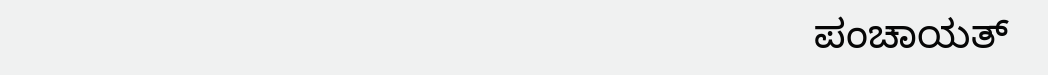ಪಂಚಾಯತ್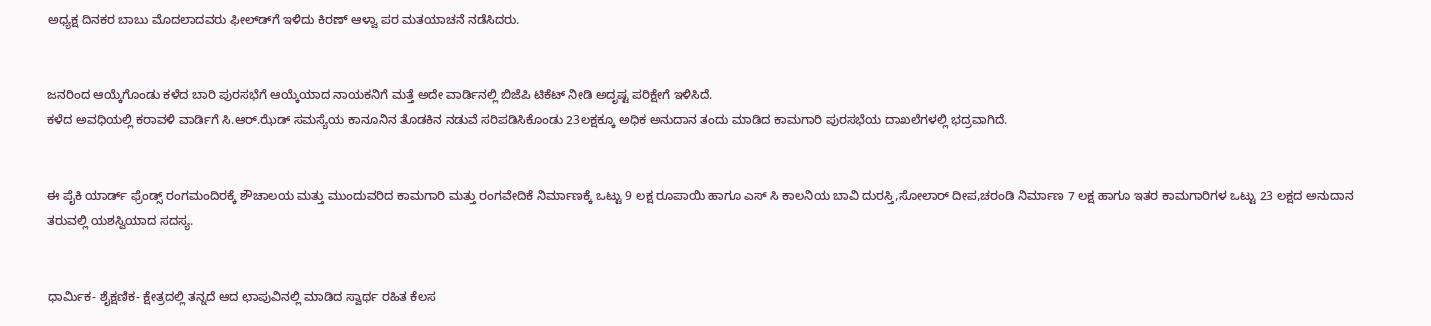ಅಧ್ಯಕ್ಷ ದಿನಕರ ಬಾಬು ಮೊದಲಾದವರು ಫೀಲ್ಡ್‍ಗೆ ಇಳಿದು ಕಿರಣ್ ಆಳ್ವಾ ಪರ ಮತಯಾಚನೆ ನಡೆಸಿದರು.


ಜನರಿಂದ ಆಯ್ಕೆಗೊಂಡು ಕಳೆದ ಬಾರಿ ಪುರಸಭೆಗೆ ಆಯ್ಕೆಯಾದ ನಾಯಕನಿಗೆ ಮತ್ತೆ ಅದೇ ವಾರ್ಡಿನಲ್ಲಿ ಬಿಜೆಪಿ ಟಿಕೆಟ್ ನೀಡಿ ಅದೃಷ್ಟ ಪರಿಕ್ಷೇಗೆ ಇಳಿಸಿದೆ.
ಕಳೆದ ಅವಧಿಯಲ್ಲಿ ಕರಾವಳಿ ವಾರ್ಡಿಗೆ ಸಿ.ಆರ್.ಝೆಡ್ ಸಮಸ್ಯೆಯ ಕಾನೂನಿನ ತೊಡಕಿನ ನಡುವೆ ಸರಿಪಡಿಸಿಕೊಂಡು 23ಲಕ್ಷಕ್ಕೂ ಅಧಿಕ ಅನುದಾನ ತಂದು ಮಾಡಿದ ಕಾಮಗಾರಿ ಪುರಸಭೆಯ ದಾಖಲೆಗಳಲ್ಲಿ ಭದ್ರವಾಗಿದೆ.


ಈ ಪೈಕಿ ಯಾರ್ಡ್ ಫ್ರೆಂಡ್ಸ್ ರಂಗಮಂದಿರಕ್ಕೆ ಶೌಚಾಲಯ ಮತ್ತು ಮುಂದುವರಿದ ಕಾಮಗಾರಿ ಮತ್ತು ರಂಗವೇದಿಕೆ ನಿರ್ಮಾಣಕ್ಕೆ ಒಟ್ಟು 9 ಲಕ್ಷ ರೂಪಾಯಿ ಹಾಗೂ ಎಸ್ ಸಿ ಕಾಲನಿಯ ಬಾವಿ ದುರಸ್ತಿ,ಸೋಲಾರ್ ದೀಪ,ಚರಂಡಿ ನಿರ್ಮಾಣ 7 ಲಕ್ಷ ಹಾಗೂ ಇತರ ಕಾಮಗಾರಿಗಳ ಒಟ್ಟು 23 ಲಕ್ಷದ ಅನುದಾನ ತರುವಲ್ಲಿ ಯಶಸ್ವಿಯಾದ ಸದಸ್ಯ.


ಧಾರ್ಮಿಕ- ಶೈಕ್ಷಣಿಕ- ಕ್ಷೇತ್ರದಲ್ಲಿ ತನ್ನದೆ ಆದ ಛಾಪುವಿನಲ್ಲಿ ಮಾಡಿದ ಸ್ವಾರ್ಥ ರಹಿತ ಕೆಲಸ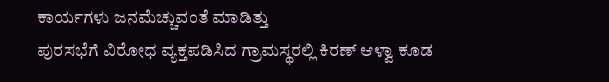ಕಾರ್ಯಗಳು ಜನಮೆಚ್ಚುವಂತೆ ಮಾಡಿತ್ತು
ಪುರಸಭೆಗೆ ವಿರೋಧ ವ್ಯಕ್ತಪಡಿಸಿದ ಗ್ರಾಮಸ್ಥರಲ್ಲಿ ಕಿರಣ್ ಆಳ್ವಾ ಕೂಡ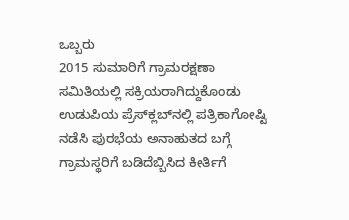ಒಬ್ಬರು
2015 ಸುಮಾರಿಗೆ ಗ್ರಾಮರಕ್ಷಣಾ ಸಮಿತಿಯಲ್ಲಿ ಸಕ್ರಿಯರಾಗಿದ್ದುಕೊಂಡು ಉಡುಪಿಯ ಪ್ರೆಸ್‍ಕ್ಲಬ್‍ನಲ್ಲಿ ಪತ್ರಿಕಾಗೋಷ್ಟಿ ನಡೆಸಿ ಪುರಭೆಯ ಅನಾಹುತದ ಬಗ್ಗೆ ಗ್ರಾಮಸ್ಥರಿಗೆ ಬಡಿದೆಬ್ಬಿಸಿದ ಕೀರ್ತಿಗೆ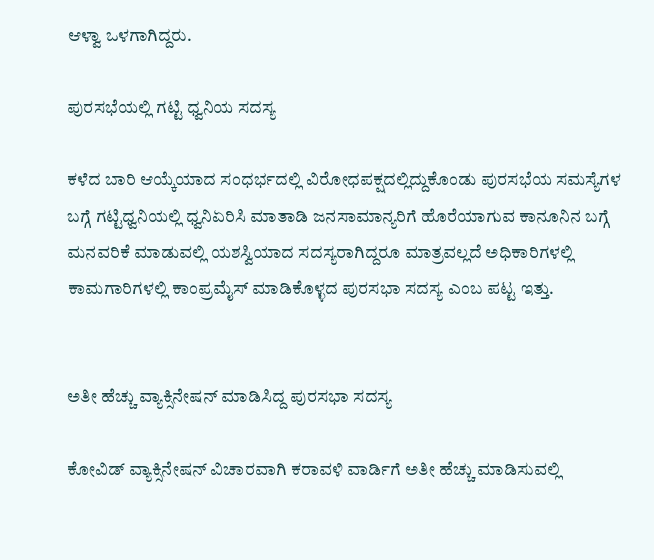ಆಳ್ವಾ ಒಳಗಾಗಿದ್ದರು.

ಪುರಸಭೆಯಲ್ಲಿ ಗಟ್ಟಿ ಧ್ವನಿಯ ಸದಸ್ಯ

ಕಳೆದ ಬಾರಿ ಆಯ್ಕೆಯಾದ ಸಂಧರ್ಭದಲ್ಲಿ ವಿರೋಧಪಕ್ಷದಲ್ಲಿದ್ದುಕೊಂಡು ಪುರಸಭೆಯ ಸಮಸ್ಯೆಗಳ ಬಗ್ಗೆ ಗಟ್ಟಿಧ್ವನಿಯಲ್ಲಿ ಧ್ವನಿಏರಿಸಿ ಮಾತಾಡಿ ಜನಸಾಮಾನ್ಯರಿಗೆ ಹೊರೆಯಾಗುವ ಕಾನೂನಿನ ಬಗ್ಗೆ ಮನವರಿಕೆ ಮಾಡುವಲ್ಲಿ ಯಶಸ್ವಿಯಾದ ಸದಸ್ಯರಾಗಿದ್ದರೂ ಮಾತ್ರವಲ್ಲದೆ ಅಧಿಕಾರಿಗಳಲ್ಲಿ ಕಾಮಗಾರಿಗಳಲ್ಲಿ ಕಾಂಪ್ರಮೈಸ್ ಮಾಡಿಕೊಳ್ಳದ ಪುರಸಭಾ ಸದಸ್ಯ ಎಂಬ ಪಟ್ಟ ಇತ್ತು.


ಅತೀ ಹೆಚ್ಚು ವ್ಯಾಕ್ಸಿನೇಷನ್ ಮಾಡಿಸಿದ್ದ ಪುರಸಭಾ ಸದಸ್ಯ

ಕೋವಿಡ್ ವ್ಯಾಕ್ಸಿನೇಷನ್ ವಿಚಾರವಾಗಿ ಕರಾವಳಿ ವಾರ್ಡಿಗೆ ಅತೀ ಹೆಚ್ಚು ಮಾಡಿಸುವಲ್ಲಿ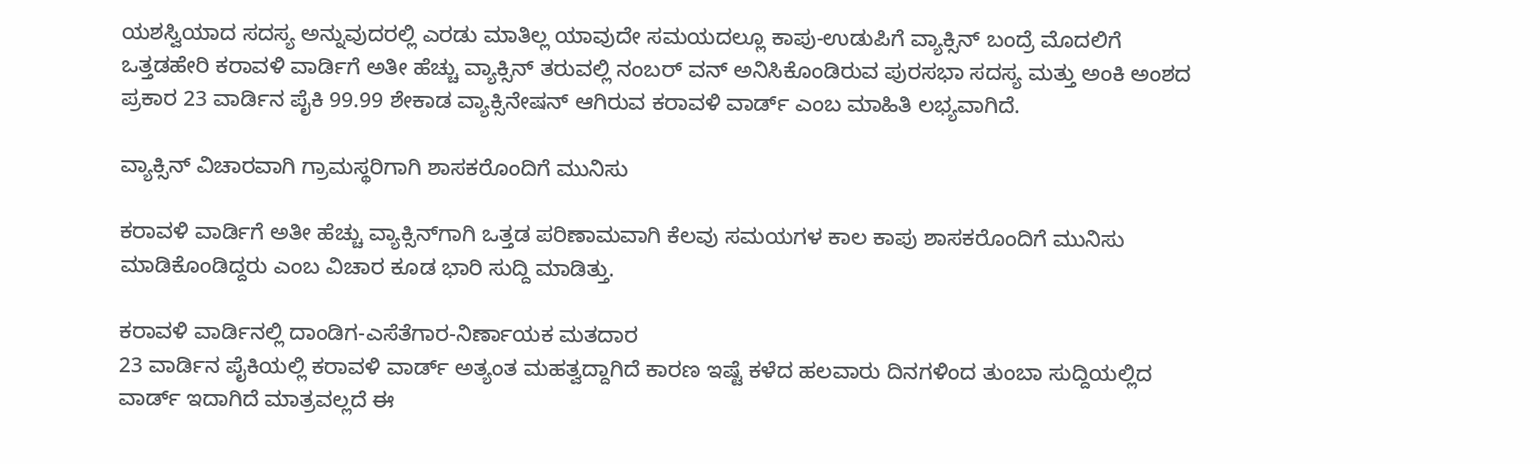ಯಶಸ್ವಿಯಾದ ಸದಸ್ಯ ಅನ್ನುವುದರಲ್ಲಿ ಎರಡು ಮಾತಿಲ್ಲ ಯಾವುದೇ ಸಮಯದಲ್ಲೂ ಕಾಪು-ಉಡುಪಿಗೆ ವ್ಯಾಕ್ಸಿನ್ ಬಂದ್ರೆ ಮೊದಲಿಗೆ ಒತ್ತಡಹೇರಿ ಕರಾವಳಿ ವಾರ್ಡಿಗೆ ಅತೀ ಹೆಚ್ಚು ವ್ಯಾಕ್ಸಿನ್ ತರುವಲ್ಲಿ ನಂಬರ್ ವನ್ ಅನಿಸಿಕೊಂಡಿರುವ ಪುರಸಭಾ ಸದಸ್ಯ ಮತ್ತು ಅಂಕಿ ಅಂಶದ ಪ್ರಕಾರ 23 ವಾರ್ಡಿನ ಪೈಕಿ 99.99 ಶೇಕಾಡ ವ್ಯಾಕ್ಸಿನೇಷನ್ ಆಗಿರುವ ಕರಾವಳಿ ವಾರ್ಡ್ ಎಂಬ ಮಾಹಿತಿ ಲಭ್ಯವಾಗಿದೆ.

ವ್ಯಾಕ್ಸಿನ್ ವಿಚಾರವಾಗಿ ಗ್ರಾಮಸ್ಥರಿಗಾಗಿ ಶಾಸಕರೊಂದಿಗೆ ಮುನಿಸು

ಕರಾವಳಿ ವಾರ್ಡಿಗೆ ಅತೀ ಹೆಚ್ಚು ವ್ಯಾಕ್ಸಿನ್‍ಗಾಗಿ ಒತ್ತಡ ಪರಿಣಾಮವಾಗಿ ಕೆಲವು ಸಮಯಗಳ ಕಾಲ ಕಾಪು ಶಾಸಕರೊಂದಿಗೆ ಮುನಿಸು ಮಾಡಿಕೊಂಡಿದ್ದರು ಎಂಬ ವಿಚಾರ ಕೂಡ ಭಾರಿ ಸುದ್ದಿ ಮಾಡಿತ್ತು.

ಕರಾವಳಿ ವಾರ್ಡಿನಲ್ಲಿ ದಾಂಡಿಗ-ಎಸೆತೆಗಾರ-ನಿರ್ಣಾಯಕ ಮತದಾರ
23 ವಾರ್ಡಿನ ಪೈಕಿಯಲ್ಲಿ ಕರಾವಳಿ ವಾರ್ಡ್ ಅತ್ಯಂತ ಮಹತ್ವದ್ದಾಗಿದೆ ಕಾರಣ ಇಷ್ಟೆ ಕಳೆದ ಹಲವಾರು ದಿನಗಳಿಂದ ತುಂಬಾ ಸುದ್ದಿಯಲ್ಲಿದ ವಾರ್ಡ್ ಇದಾಗಿದೆ ಮಾತ್ರವಲ್ಲದೆ ಈ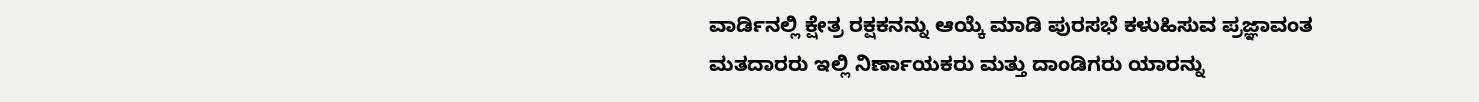ವಾರ್ಡಿನಲ್ಲಿ ಕ್ಷೇತ್ರ ರಕ್ಷಕನನ್ನು ಆಯ್ಕೆ ಮಾಡಿ ಪುರಸಭೆ ಕಳುಹಿಸುವ ಪ್ರಜ್ಞಾವಂತ ಮತದಾರರು ಇಲ್ಲಿ ನಿರ್ಣಾಯಕರು ಮತ್ತು ದಾಂಡಿಗರು ಯಾರನ್ನು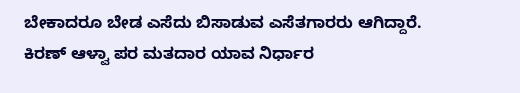ಬೇಕಾದರೂ ಬೇಡ ಎಸೆದು ಬಿಸಾಡುವ ಎಸೆತಗಾರರು ಆಗಿದ್ದಾರೆ.
ಕಿರಣ್ ಆಳ್ವಾ ಪರ ಮತದಾರ ಯಾವ ನಿರ್ಧಾರ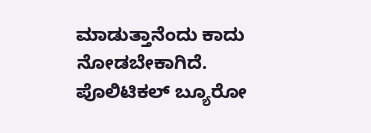ಮಾಡುತ್ತಾನೆಂದು ಕಾದು ನೋಡಬೇಕಾಗಿದೆ.
ಪೊಲಿಟಿಕಲ್ ಬ್ಯೂರೋ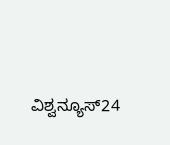ವಿಶ್ವನ್ಯೂಸ್24